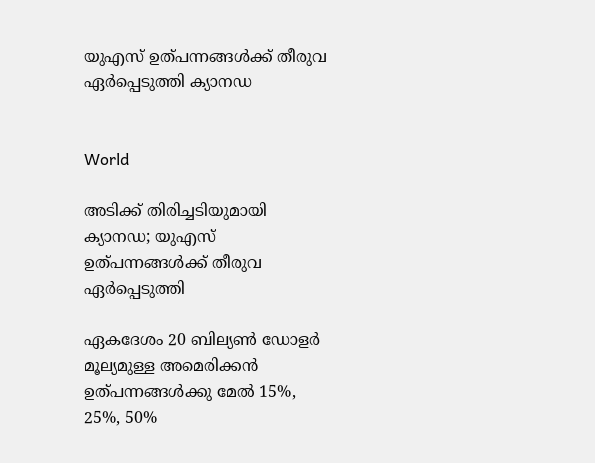യുഎസ് ഉത്പന്നങ്ങൾക്ക് തീരുവ ഏർപ്പെടുത്തി ക്യാനഡ


World

അടിക്ക് തിരിച്ചടിയുമായി ക്യാനഡ; യുഎസ് ഉത്പന്നങ്ങൾക്ക് തീരുവ ഏർപ്പെടുത്തി

ഏകദേശം 20 ബില്യണ്‍ ഡോളര്‍ മൂല്യമുള്ള അമെരിക്കന്‍ ഉത്പന്നങ്ങള്‍ക്കു മേല്‍ 15%, 25%, 50%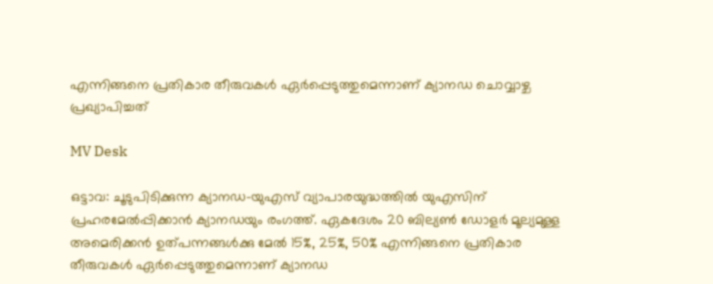എന്നിങ്ങനെ പ്രതികാര തീരുവകള്‍ ഏര്‍പ്പെടുത്തുമെന്നാണ് ക്യാനഡ ചൊവ്വാഴ്ച പ്രഖ്യാപിച്ചത്

MV Desk

ഒട്ടാവ: ചൂടുപിടിക്കുന്ന ക്യാനഡ-യുഎസ് വ്യാപാരയുദ്ധത്തില്‍ യുഎസിന് പ്രഹരമേല്‍പ്പിക്കാന്‍ ക്യാനഡയും രംഗത്ത്. ഏകദേശം 20 ബില്യണ്‍ ഡോളര്‍ മൂല്യമുള്ള അമെരിക്കന്‍ ഉത്പന്നങ്ങള്‍ക്കു മേല്‍ 15%, 25%, 50% എന്നിങ്ങനെ പ്രതികാര തീരുവകള്‍ ഏര്‍പ്പെടുത്തുമെന്നാണ് ക്യാനഡ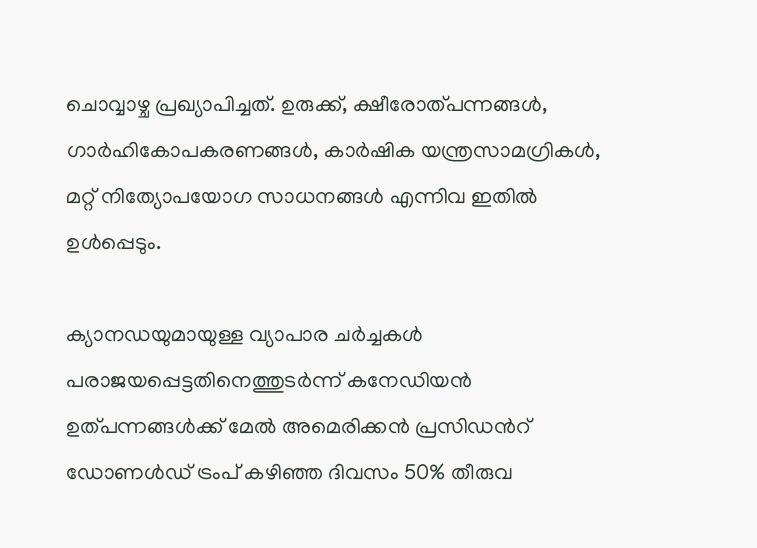ചൊവ്വാഴ്ച പ്രഖ്യാപിച്ചത്. ഉരുക്ക്, ക്ഷീരോത്പന്നങ്ങള്‍, ഗാര്‍ഹികോപകരണങ്ങള്‍, കാര്‍ഷിക യന്ത്രസാമഗ്രികള്‍, മറ്റ് നിത്യോപയോഗ സാധനങ്ങള്‍ എന്നിവ ഇതില്‍ ഉള്‍പ്പെടും.

ക്യാനഡയുമായുള്ള വ്യാപാര ചര്‍ച്ചകള്‍ പരാജയപ്പെട്ടതിനെത്തുടര്‍ന്ന് കനേഡിയന്‍ ഉത്പന്നങ്ങള്‍ക്ക് മേല്‍ അമെരിക്കന്‍ പ്രസിഡന്‍റ് ഡോണള്‍ഡ് ട്രംപ് കഴിഞ്ഞ ദിവസം 50% തീരുവ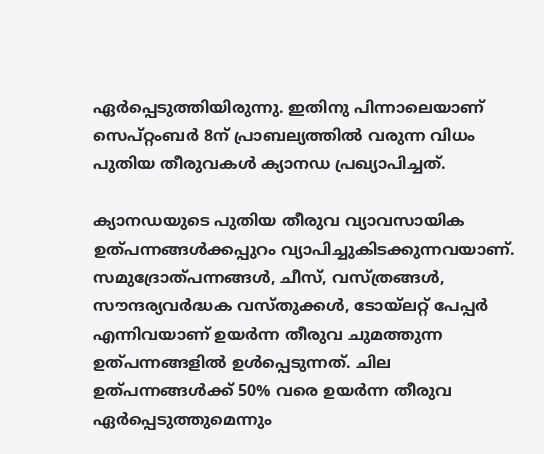ഏര്‍പ്പെടുത്തിയിരുന്നു. ഇതിനു പിന്നാലെയാണ് സെപ്റ്റംബര്‍ 8ന് പ്രാബല്യത്തില്‍ വരുന്ന വിധം പുതിയ തീരുവകള്‍ ക്യാനഡ പ്രഖ്യാപിച്ചത്.

ക്യാനഡയുടെ പുതിയ തീരുവ വ്യാവസായിക ഉത്പന്നങ്ങള്‍ക്കപ്പുറം വ്യാപിച്ചുകിടക്കുന്നവയാണ്. സമുദ്രോത്പന്നങ്ങള്‍, ചീസ്, വസ്ത്രങ്ങള്‍, സൗന്ദര്യവര്‍ദ്ധക വസ്തുക്കള്‍, ടോയ്ലറ്റ് പേപ്പര്‍ എന്നിവയാണ് ഉയര്‍ന്ന തീരുവ ചുമത്തുന്ന ഉത്പന്നങ്ങളില്‍ ഉള്‍പ്പെടുന്നത്. ചില ഉത്പന്നങ്ങള്‍ക്ക് 50% വരെ ഉയര്‍ന്ന തീരുവ ഏര്‍പ്പെടുത്തുമെന്നും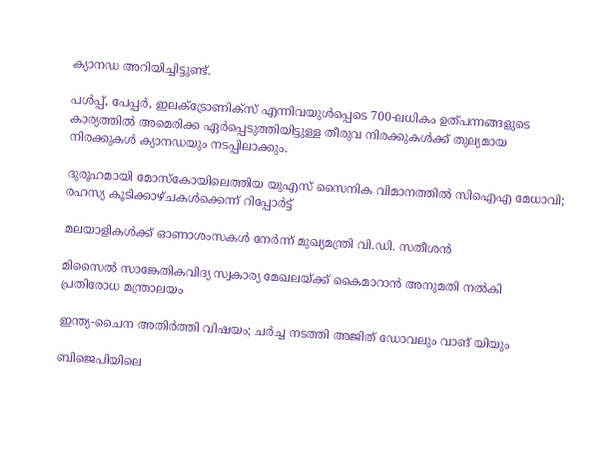ക്യാനഡ അറിയിച്ചിട്ടുണ്ട്.

പള്‍പ്പ്, പേപ്പര്‍, ഇലക്‌ട്രോണിക്‌സ് എന്നിവയുള്‍പ്പെടെ 700-ലധികം ഉത്പന്നങ്ങളുടെ കാര്യത്തില്‍ അമെരിക്ക ഏര്‍പ്പെടുത്തിയിട്ടുള്ള തീരുവ നിരക്കുകള്‍ക്ക് തുല്യമായ നിരക്കുകള്‍ ക്യാനഡയും നടപ്പിലാക്കും.

ദുരൂഹമായി മോസ്കോയിലെത്തിയ യുഎസ് സൈനിക വിമാനത്തിൽ സിഐഎ മേധാവി; രഹസ്യ കൂടിക്കാഴ്ചകൾക്കെന്ന് റിപ്പോർട്ട്

മലയാളികൾക്ക് ഓണാശംസകൾ നേർന്ന് മുഖ്യമന്ത്രി വി.ഡി. സതീശൻ

മിസൈൽ സാങ്കേതികവിദ്യ സ്വകാര്യ മേഖലയ്ക്ക് കൈമാറാൻ അനുമതി നൽകി പ്രതിരോധ മന്ത്രാലയം

ഇന്ത്യ-ചൈന അതിർത്തി വിഷയം; ചർച്ച നടത്തി അജിത് ഡോവലും വാങ് യിയും

ബിജെപിയിലെ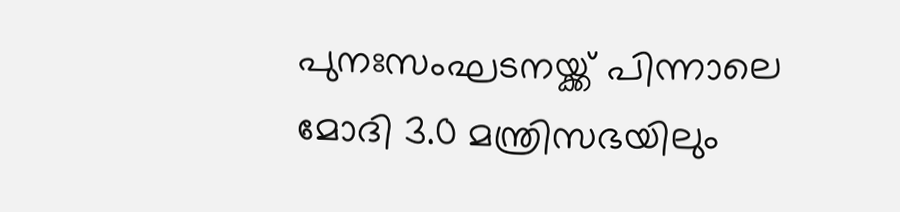പുനഃസംഘടനയ്ക്ക് പിന്നാലെ മോദി 3.0 മന്ത്രിസഭയിലും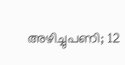അഴിച്ചുപണി; 12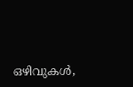ഒഴിവുകൾ,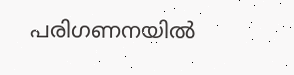പരിഗണനയിൽ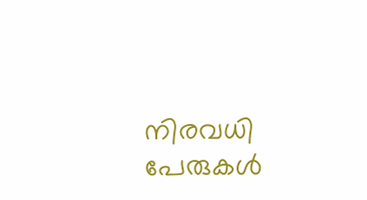നിരവധി പേരുകൾ